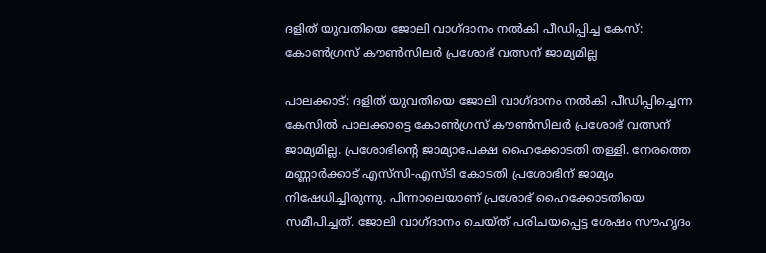ദളിത് യുവതിയെ ജോലി വാഗ്ദാനം നൽകി പീഡിപ്പിച്ച കേസ്: കോൺഗ്രസ് കൗൺസിലർ പ്രശോഭ് വത്സന് ജാമ്യമില്ല

പാലക്കാട്: ദളിത് യുവതിയെ ജോലി വാഗ്ദാനം നൽകി പീഡിപ്പിച്ചെന്ന കേസിൽ പാലക്കാട്ടെ കോൺഗ്രസ് കൗൺസിലർ പ്രശോഭ് വത്സന് ജാമ്യമില്ല. പ്രശോഭിന്റെ ജാമ്യാപേക്ഷ ഹൈക്കോടതി തള്ളി. നേരത്തെ മണ്ണാർക്കാട് എസ്‌സി-എസ്ടി കോടതി പ്രശോഭിന് ജാമ്യം നിഷേധിച്ചിരുന്നു. പിന്നാലെയാണ് പ്രശോഭ് ഹൈക്കോടതിയെ സമീപിച്ചത്. ജോലി വാഗ്ദാനം ചെയ്ത് പരിചയപ്പെട്ട ശേഷം സൗഹൃദം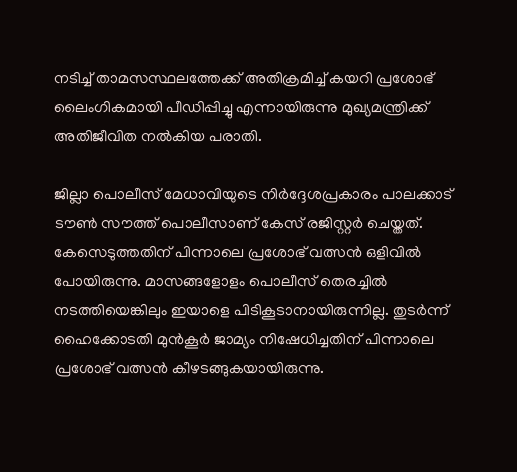നടിച്ച് താമസസ്ഥലത്തേക്ക് അതിക്രമിച്ച് കയറി പ്രശോഭ് ലൈംഗികമായി പീഡിപ്പിച്ചു എന്നായിരുന്നു മുഖ്യമന്ത്രിക്ക് അതിജീവിത നൽകിയ പരാതി.

ജില്ലാ പൊലീസ് മേധാവിയുടെ നിർദ്ദേശപ്രകാരം പാലക്കാട് ടൗൺ സൗത്ത് പൊലീസാണ് കേസ് രജിസ്റ്റർ ചെയ്തത്. കേസെടുത്തതിന് പിന്നാലെ പ്രശോഭ് വത്സൻ ഒളിവിൽ പോയിരുന്നു. മാസങ്ങളോളം പൊലീസ് തെരച്ചിൽ നടത്തിയെങ്കിലും ഇയാളെ പിടികൂടാനായിരുന്നില്ല. തുടർന്ന് ഹൈക്കോടതി മുൻകൂർ ജാമ്യം നിഷേധിച്ചതിന് പിന്നാലെ പ്രശോഭ് വത്സൻ കീഴടങ്ങുകയായിരുന്നു.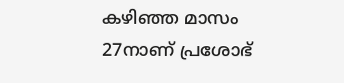കഴിഞ്ഞ മാസം 27നാണ് പ്രശോഭ്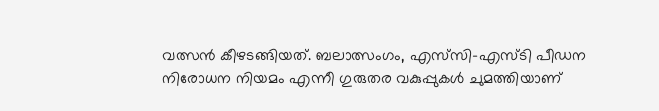വത്സൻ കീഴടങ്ങിയത്. ബലാത്സംഗം, എസ്‌സി-എസ്ടി പീഡന നിരോധന നിയമം എന്നീ ഗുരുതര വകുപ്പുകൾ ചുമത്തിയാണ്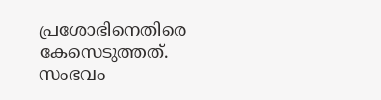പ്രശോഭിനെതിരെ കേസെടുത്തത്. സംഭവം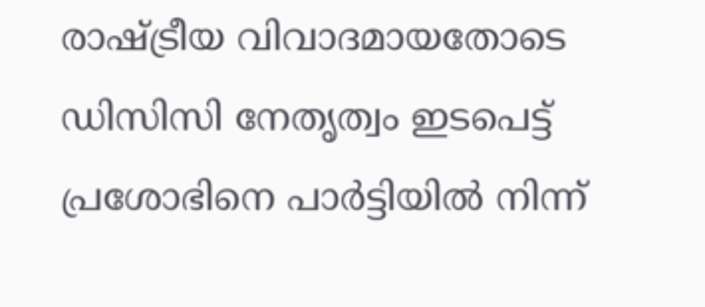രാഷ്ട്രീയ വിവാദമായതോടെ ഡിസിസി നേതൃത്വം ഇടപെട്ട് പ്രശോഭിനെ പാർട്ടിയിൽ നിന്ന്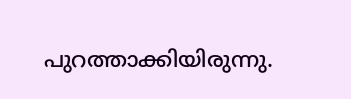പുറത്താക്കിയിരുന്നു.